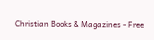Christian Books & Magazines - Free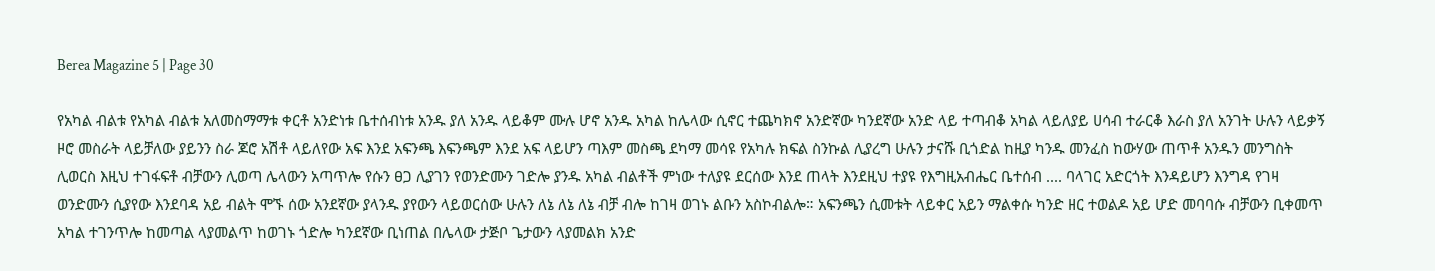Berea Magazine 5 | Page 30

የአካል ብልቱ የአካል ብልቱ አለመስማማቱ ቀርቶ አንድነቱ ቤተሰብነቱ አንዱ ያለ አንዱ ላይቆም ሙሉ ሆኖ አንዱ አካል ከሌላው ሲኖር ተጨካክኖ አንድኛው ካንደኛው አንድ ላይ ተጣብቆ አካል ላይለያይ ሀሳብ ተራርቆ እራስ ያለ አንገት ሁሉን ላይቃኝ ዞሮ መስራት ላይቻለው ያይንን ስራ ጆሮ አሽቶ ላይለየው አፍ እንደ አፍንጫ እፍንጫም እንደ አፍ ላይሆን ጣእም መስጫ ደካማ መሳዩ የአካሉ ክፍል ስንኩል ሊያረግ ሁሉን ታናሹ ቢጎድል ከዚያ ካንዱ መንፈስ ከውሃው ጠጥቶ አንዱን መንግስት ሊወርስ እዚህ ተገፋፍቶ ብቻውን ሊወጣ ሌላውን አጣጥሎ የሱን ፀጋ ሊያገን የወንድሙን ገድሎ ያንዱ አካል ብልቶች ምነው ተለያዩ ደርሰው እንደ ጠላት እንደዚህ ተያዩ የእግዚአብሔር ቤተሰብ .... ባላገር አድርጎት እንዳይሆን እንግዳ የገዛ ወንድሙን ሲያየው እንደባዳ አይ ብልት ሞኙ ሰው አንደኛው ያላንዱ ያየውን ላይወርሰው ሁሉን ለኔ ለኔ ለኔ ብቻ ብሎ ከገዛ ወገኑ ልቡን አስኮብልሎ። አፍንጫን ሲመቱት ላይቀር አይን ማልቀሱ ካንድ ዘር ተወልዶ አይ ሆድ መባባሱ ብቻውን ቢቀመጥ አካል ተገንጥሎ ከመጣል ላያመልጥ ከወገኑ ጎድሎ ካንደኛው ቢነጠል በሌላው ታጅቦ ጌታውን ላያመልክ አንድ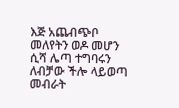እጅ አጨብጭቦ መለየትን ወዶ መሆን ሲሻ ሌጣ ተግባሩን ለብቻው ችሎ ላይወጣ መብራት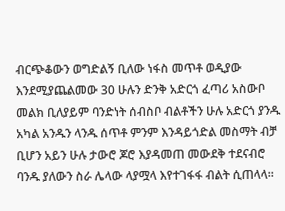ብርጭቆውን ወግድልኝ ቢለው ነፋስ መጥቶ ወዲያው እንደሚያጨልመው 30 ሁሉን ድንቅ አድርጎ ፈጣሪ አስውቦ መልክ ቢለያይም ባንድነት ሰብስቦ ብልቶችን ሁሉ አድርጎ ያንዱ አካል አንዱን ላንዱ ሰጥቶ ምንም እንዳይጎድል መስማት ብቻ ቢሆን አይን ሁሉ ታውሮ ጆሮ እያዳመጠ መውደቅ ተደናብሮ ባንዱ ያለውን ስራ ሌላው ላያሟላ እየተገፋፋ ብልት ሲጠላላ።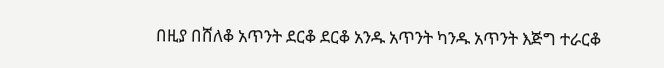በዚያ በሸለቆ አጥንት ደርቆ ደርቆ አንዱ አጥንት ካንዱ አጥንት እጅግ ተራርቆ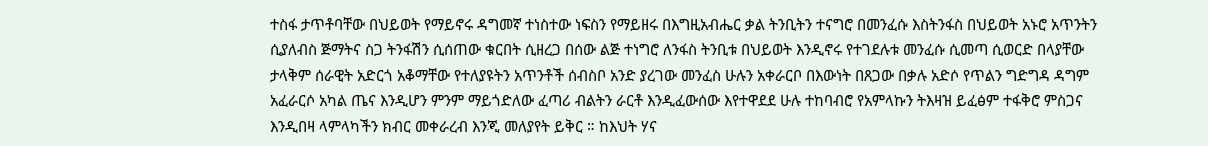ተስፋ ታጥቶባቸው በህይወት የማይኖሩ ዳግመኛ ተነስተው ነፍስን የማይዘሩ በእግዚአብሔር ቃል ትንቢትን ተናግሮ በመንፈሱ እስትንፋስ በህይወት አኑሮ አጥንትን ሲያለብስ ጅማትና ስጋ ትንፋሽን ሲሰጠው ቁርበት ሲዘረጋ በሰው ልጅ ተነግሮ ለንፋስ ትንቢቱ በህይወት እንዲኖሩ የተገደሉቱ መንፈሱ ሲመጣ ሲወርድ በላያቸው ታላቅም ሰራዊት አድርጎ አቆማቸው የተለያዩትን አጥንቶች ሰብስቦ አንድ ያረገው መንፈስ ሁሉን አቀራርቦ በእውነት በጸጋው በቃሉ አድሶ የጥልን ግድግዳ ዳግም አፈራርሶ አካል ጤና እንዲሆን ምንም ማይጎድለው ፈጣሪ ብልትን ራርቶ እንዲፈውሰው እየተዋደደ ሁሉ ተከባብሮ የአምላኩን ትእዛዝ ይፈፅም ተፋቅሮ ምስጋና እንዲበዛ ላምላካችን ክብር መቀራረብ እንጂ መለያየት ይቅር ። ከእህት ሃና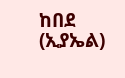ከበደ (ኢያኤል)